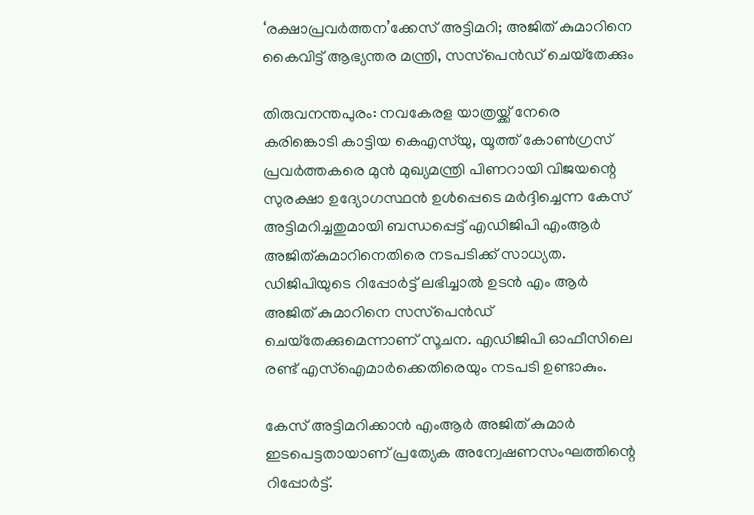‘രക്ഷാപ്രവർത്തന’ക്കേസ് അട്ടിമറി; അജിത് കുമാറിനെ കൈവിട്ട് ആഭ്യന്തര മന്ത്രി, സസ്‌പെൻഡ് ചെയ്‌തേക്കും

തിരുവനന്തപുരം: നവകേരള യാത്രയ്ക്ക് നേരെ കരിങ്കൊടി കാട്ടിയ കെഎസ്‌യു, യൂത്ത് കോണ്‍ഗ്രസ് പ്രവര്‍ത്തകരെ മുന്‍ മുഖ്യമന്ത്രി പിണറായി വിജയന്റെ സുരക്ഷാ ഉദ്യോഗസ്ഥന്‍ ഉള്‍പ്പെടെ മര്‍ദ്ദിച്ചെന്ന കേസ് അട്ടിമറിച്ചതുമായി ബന്ധപ്പെട്ട് എഡിജിപി എംആര്‍ അജിത്കുമാറിനെതിരെ നടപടിക്ക് സാധ്യത. ഡിജിപിയുടെ റിപ്പോര്‍ട്ട് ലഭിച്ചാല്‍ ഉടന്‍ എം ആര്‍ അജിത് കുമാറിനെ സസ്‌പെന്‍ഡ് ചെയ്‌തേക്കുമെന്നാണ് സൂചന. എഡിജിപി ഓഫീസിലെ രണ്ട് എസ്‌ഐമാര്‍ക്കെതിരെയും നടപടി ഉണ്ടാകും.

കേസ് അട്ടിമറിക്കാന്‍ എംആര്‍ അജിത് കുമാര്‍ ഇടപെട്ടതായാണ് പ്രത്യേക അന്വേഷണസംഘത്തിന്റെ റിപ്പോര്‍ട്ട്.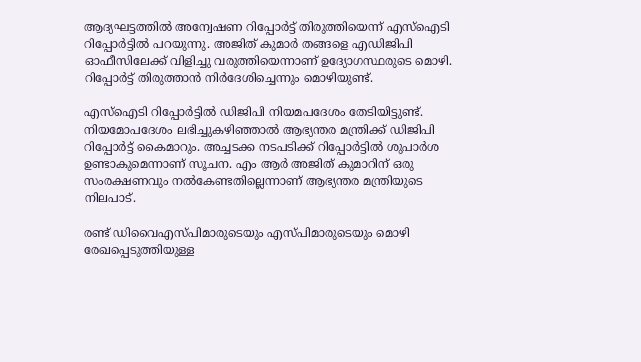ആദ്യഘട്ടത്തില്‍ അന്വേഷണ റിപ്പോര്‍ട്ട് തിരുത്തിയെന്ന് എസ്‌ഐടി റിപ്പോര്‍ട്ടില്‍ പറയുന്നു. അജിത് കുമാര്‍ തങ്ങളെ എഡിജിപി ഓഫീസിലേക്ക് വിളിച്ചു വരുത്തിയെന്നാണ് ഉദ്യോഗസ്ഥരുടെ മൊഴി. റിപ്പോര്‍ട്ട് തിരുത്താന്‍ നിര്‍ദേശിച്ചെന്നും മൊഴിയുണ്ട്.

എസ്‌ഐടി റിപ്പോര്‍ട്ടില്‍ ഡിജിപി നിയമപദേശം തേടിയിട്ടുണ്ട്. നിയമോപദേശം ലഭിച്ചുകഴിഞ്ഞാല്‍ ആഭ്യന്തര മന്ത്രിക്ക് ഡിജിപി റിപ്പോര്‍ട്ട് കൈമാറും. അച്ചടക്ക നടപടിക്ക് റിപ്പോര്‍ട്ടില്‍ ശുപാര്‍ശ ഉണ്ടാകുമെന്നാണ് സൂചന. എം ആര്‍ അജിത് കുമാറിന് ഒരു സംരക്ഷണവും നല്‍കേണ്ടതില്ലെന്നാണ് ആഭ്യന്തര മന്ത്രിയുടെ നിലപാട്.

രണ്ട് ഡിവൈഎസ്പിമാരുടെയും എസ്പിമാരുടെയും മൊഴി രേഖപ്പെടുത്തിയുള്ള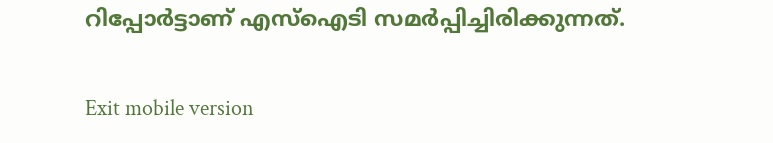റിപ്പോര്‍ട്ടാണ് എസ്ഐടി സമര്‍പ്പിച്ചിരിക്കുന്നത്.

Exit mobile version